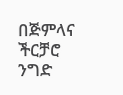በጅምላና ችርቻሮ ንግድ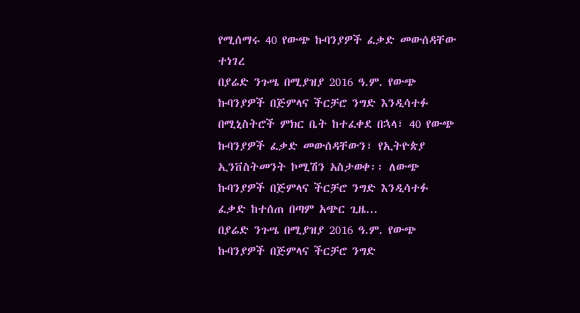የሚሰማሩ 40 የውጭ ኩባንያዎች ፈቃድ መውሰዳቸው ተነገረ
በያሬድ ንጉሤ በሚያዝያ 2016 ዓ.ም. የውጭ ኩባንያዎች በጅምላና ችርቻሮ ንግድ እንዲሳተፉ በሚኒስትሮች ምክር ቤት ከተፈቀደ በኋላ፣ 40 የውጭ ኩባንያዎች ፈቃድ መውሰዳቸውን፣ የኢትዮጵያ ኢንቨስትመንት ኮሚሽን አስታወቀ፡፡ ለውጭ ኩባንያዎች በጅምላና ችርቻሮ ንግድ እንዲሳተፉ ፈቃድ ከተሰጠ በጣም አጭር ጊዜ...
በያሬድ ንጉሤ በሚያዝያ 2016 ዓ.ም. የውጭ ኩባንያዎች በጅምላና ችርቻሮ ንግድ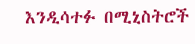እንዲሳተፉ በሚኒስትሮች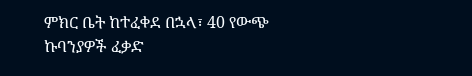ምክር ቤት ከተፈቀደ በኋላ፣ 40 የውጭ ኩባንያዎች ፈቃድ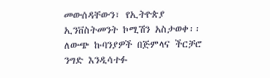መውሰዳቸውን፣ የኢትዮጵያ ኢንቨስትመንት ኮሚሽን አስታወቀ፡፡ ለውጭ ኩባንያዎች በጅምላና ችርቻሮ ንግድ እንዲሳተፉ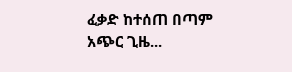ፈቃድ ከተሰጠ በጣም አጭር ጊዜ...